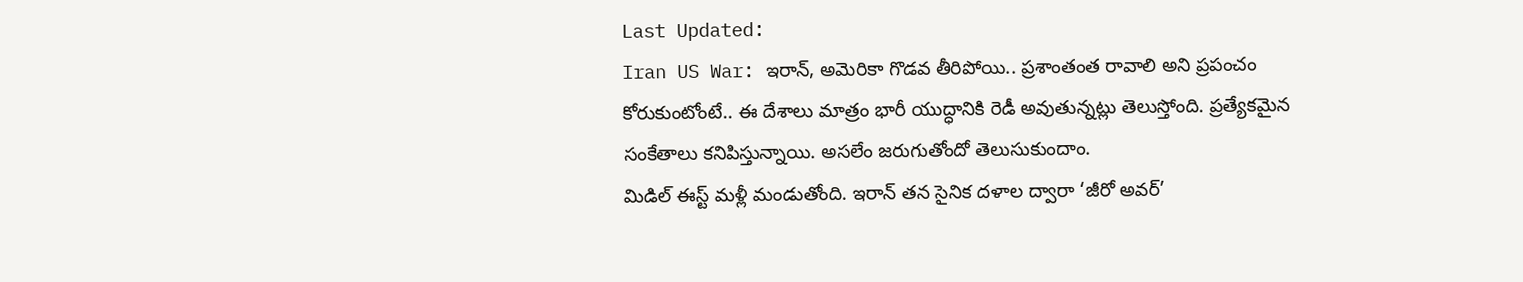Last Updated:
Iran US War: ఇరాన్, అమెరికా గొడవ తీరిపోయి.. ప్రశాంతంత రావాలి అని ప్రపంచం కోరుకుంటోంటే.. ఈ దేశాలు మాత్రం భారీ యుద్ధానికి రెడీ అవుతున్నట్లు తెలుస్తోంది. ప్రత్యేకమైన సంకేతాలు కనిపిస్తున్నాయి. అసలేం జరుగుతోందో తెలుసుకుందాం.
మిడిల్ ఈస్ట్ మళ్లీ మండుతోంది. ఇరాన్ తన సైనిక దళాల ద్వారా ‘జీరో అవర్’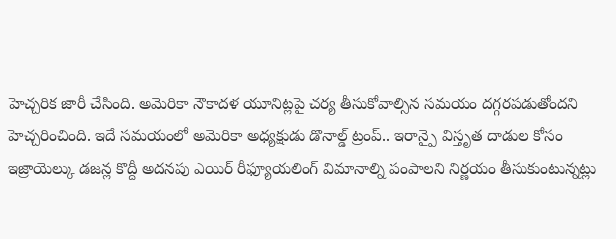హెచ్చరిక జారీ చేసింది. అమెరికా నౌకాదళ యూనిట్లపై చర్య తీసుకోవాల్సిన సమయం దగ్గరపడుతోందని హెచ్చరించింది. ఇదే సమయంలో అమెరికా అధ్యక్షుడు డొనాల్డ్ ట్రంప్.. ఇరాన్పై విస్తృత దాడుల కోసం ఇజ్రాయెల్కు డజన్ల కొద్దీ అదనపు ఎయిర్ రీఫ్యూయలింగ్ విమానాల్ని పంపాలని నిర్ణయం తీసుకుంటున్నట్లు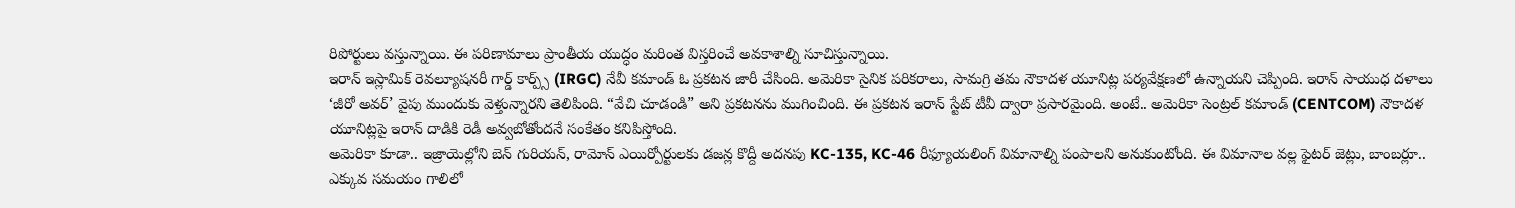రిపోర్టులు వస్తున్నాయి. ఈ పరిణామాలు ప్రాంతీయ యుద్ధం మరింత విస్తరించే అవకాశాల్ని సూచిస్తున్నాయి.
ఇరాన్ ఇస్లామిక్ రెవల్యూషనరీ గార్డ్ కార్ప్స్ (IRGC) నేవీ కమాండ్ ఓ ప్రకటన జారీ చేసింది. అమెరికా సైనిక పరికరాలు, సామగ్రి తమ నౌకాదళ యూనిట్ల పర్యవేక్షణలో ఉన్నాయని చెప్పింది. ఇరాన్ సాయుధ దళాలు ‘జీరో అవర్’ వైపు ముందుకు వెళ్తున్నారని తెలిపింది. “వేచి చూడండి” అని ప్రకటనను ముగించింది. ఈ ప్రకటన ఇరాన్ స్టేట్ టీవీ ద్వారా ప్రసారమైంది. అంటే.. అమెరికా సెంట్రల్ కమాండ్ (CENTCOM) నౌకాదళ యూనిట్లపై ఇరాన్ దాడికి రెడీ అవ్వబోతోందనే సంకేతం కనిపిస్తోంది.
అమెరికా కూడా.. ఇజ్రాయెల్లోని బెన్ గురియన్, రామోన్ ఎయిర్పోర్టులకు డజన్ల కొద్దీ అదనపు KC-135, KC-46 రీఫ్యూయలింగ్ విమానాల్ని పంపాలని అనుకుంటోంది. ఈ విమానాల వల్ల ఫైటర్ జెట్లు, బాంబర్లూ.. ఎక్కువ సమయం గాలిలో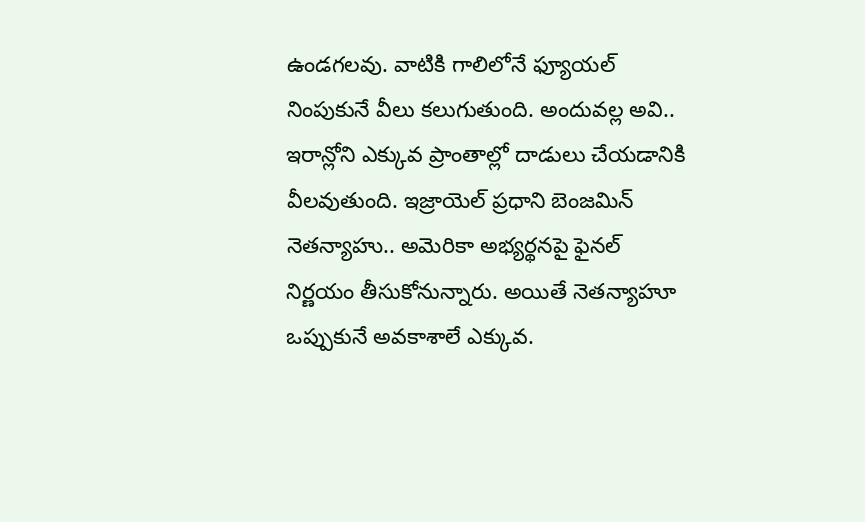ఉండగలవు. వాటికి గాలిలోనే ఫ్యూయల్ నింపుకునే వీలు కలుగుతుంది. అందువల్ల అవి.. ఇరాన్లోని ఎక్కువ ప్రాంతాల్లో దాడులు చేయడానికి వీలవుతుంది. ఇజ్రాయెల్ ప్రధాని బెంజమిన్ నెతన్యాహు.. అమెరికా అభ్యర్థనపై ఫైనల్ నిర్ణయం తీసుకోనున్నారు. అయితే నెతన్యాహూ ఒప్పుకునే అవకాశాలే ఎక్కువ.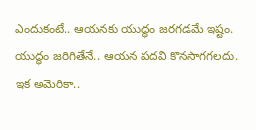ఎందుకంటే.. ఆయనకు యుద్ధం జరగడమే ఇష్టం. యుద్ధం జరిగితేనే.. ఆయన పదవి కొనసాగగలదు.
ఇక అమెరికా..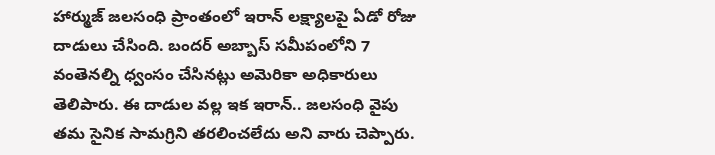హార్ముజ్ జలసంధి ప్రాంతంలో ఇరాన్ లక్ష్యాలపై ఏడో రోజు దాడులు చేసింది. బందర్ అబ్బాస్ సమీపంలోని 7 వంతెనల్ని ధ్వంసం చేసినట్లు అమెరికా అధికారులు తెలిపారు. ఈ దాడుల వల్ల ఇక ఇరాన్.. జలసంధి వైపు తమ సైనిక సామగ్రిని తరలించలేదు అని వారు చెప్పారు.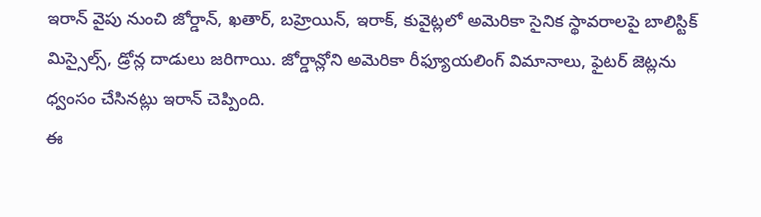ఇరాన్ వైపు నుంచి జోర్డాన్, ఖతార్, బహ్రెయిన్, ఇరాక్, కువైట్లలో అమెరికా సైనిక స్థావరాలపై బాలిస్టిక్ మిస్సైల్స్, డ్రోన్ల దాడులు జరిగాయి. జోర్డాన్లోని అమెరికా రీఫ్యూయలింగ్ విమానాలు, ఫైటర్ జెట్లను ధ్వంసం చేసినట్లు ఇరాన్ చెప్పింది.
ఈ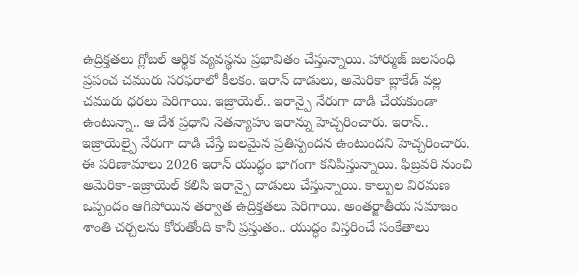ఉద్రిక్తతలు గ్లోబల్ ఆర్థిక వ్యవస్థను ప్రభావితం చేస్తున్నాయి. హార్ముజ్ జలసంధి ప్రపంచ చమురు సరఫరాలో కీలకం. ఇరాన్ దాడులు, అమెరికా బ్లాకేడ్ వల్ల చమురు ధరలు పెరిగాయి. ఇజ్రాయెల్.. ఇరాన్పై నేరుగా దాడి చేయకుండా ఉంటున్నా.. ఆ దేశ ప్రధాని నెతన్యాహు ఇరాన్ను హెచ్చరించారు. ఇరాన్.. ఇజ్రాయెల్పై నేరుగా దాడి చేస్తే బలమైన ప్రతిస్పందన ఉంటుందని హెచ్చరించారు.
ఈ పరిణామాలు 2026 ఇరాన్ యుద్ధం భాగంగా కనిపిస్తున్నాయి. ఫిబ్రవరి నుంచి అమెరికా-ఇజ్రాయెల్ కలిసి ఇరాన్పై దాడులు చేస్తున్నాయి. కాల్పుల విరమణ ఒప్పందం ఆగిపోయిన తర్వాత ఉద్రిక్తతలు పెరిగాయి. అంతర్జాతీయ సమాజం శాంతి చర్చలను కోరుతోంది కానీ ప్రస్తుతం.. యుద్ధం విస్తరించే సంకేతాలు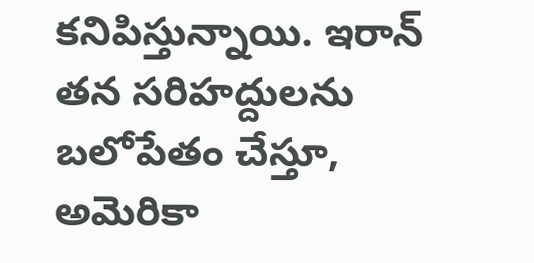కనిపిస్తున్నాయి. ఇరాన్ తన సరిహద్దులను బలోపేతం చేస్తూ, అమెరికా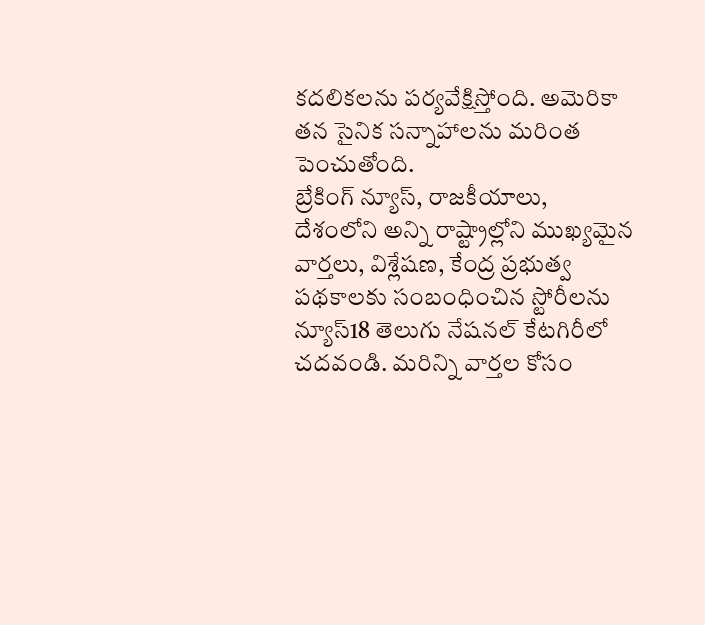కదలికలను పర్యవేక్షిస్తోంది. అమెరికా తన సైనిక సన్నాహాలను మరింత పెంచుతోంది.
బ్రేకింగ్ న్యూస్, రాజకీయాలు, దేశంలోని అన్ని రాష్ట్రాల్లోని ముఖ్యమైన వార్తలు, విశ్లేషణ, కేంద్ర ప్రభుత్వ పథకాలకు సంబంధించిన స్టోరీలను న్యూస్18 తెలుగు నేషనల్ కేటగిరీలో చదవండి. మరిన్ని వార్తల కోసం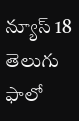న్యూస్ 18 తెలుగు ఫాలో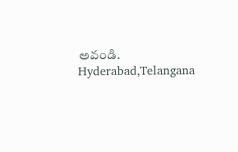అవండి.
Hyderabad,Telangana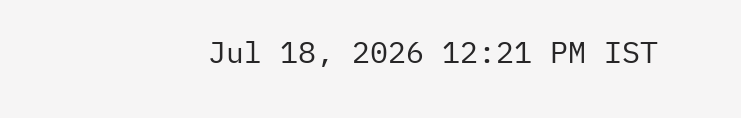Jul 18, 2026 12:21 PM IST